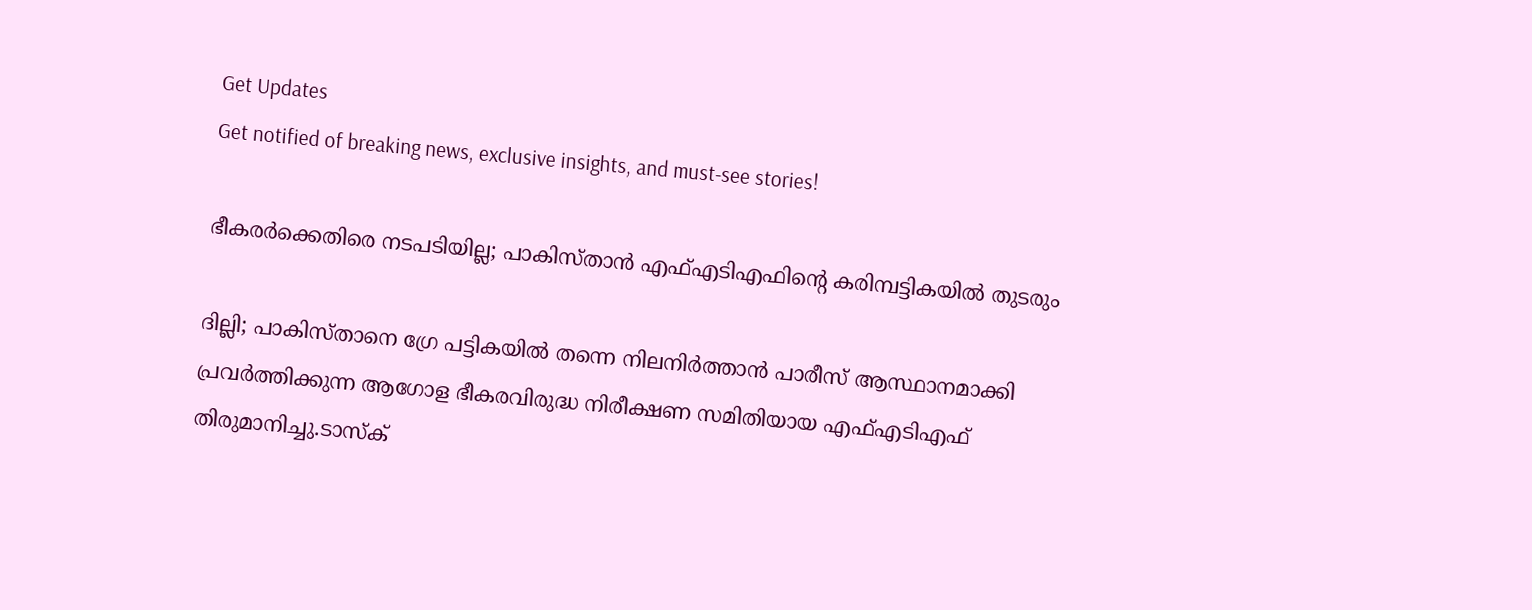Get Updates
Get notified of breaking news, exclusive insights, and must-see stories!

ഭീകരർക്കെതിരെ നടപടിയില്ല; പാകിസ്താന്‍ എഫ്എടിഎഫിന്റെ കരിമ്പട്ടികയില്‍ തുടരും

ദില്ലി; പാകിസ്താനെ ഗ്രേ പട്ടികയിൽ തന്നെ നിലനിർത്താൻ പാരീസ് ആസ്ഥാനമാക്കി പ്രവർത്തിക്കുന്ന ആഗോള ഭീകരവിരുദ്ധ നിരീക്ഷണ സമിതിയായ എഫ്എടിഎഫ് തിരുമാനിച്ചു.ടാസ്‌ക്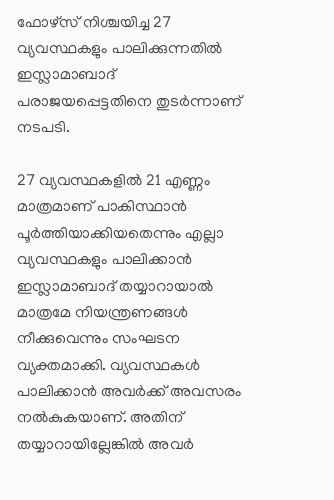ഫോഴ്‌സ് നിശ്ചയിച്ച 27 വ്യവസ്ഥകളും പാലിക്കുന്നതിൽ ഇസ്ലാമാബാദ് പരാജയപ്പെട്ടതിനെ തുടർന്നാണ് നടപടി.

27 വ്യവസ്ഥകളിൽ 21 എണ്ണം മാത്രമാണ് പാകിസ്ഥാൻ പൂർത്തിയാക്കിയതെന്നും എല്ലാ വ്യവസ്ഥകളും പാലിക്കാൻ ഇസ്ലാമാബാദ് തയ്യാറായാൽ മാത്രമേ നിയന്ത്രണങ്ങൾ നീക്കുവെന്നും സംഘടന വ്യക്തമാക്കി. വ്യവസ്ഥകൾ പാലിക്കാൻ അവർക്ക് അവസരം നൽകുകയാണ്. അതിന് തയ്യാറായില്ലേങ്കിൽ അവർ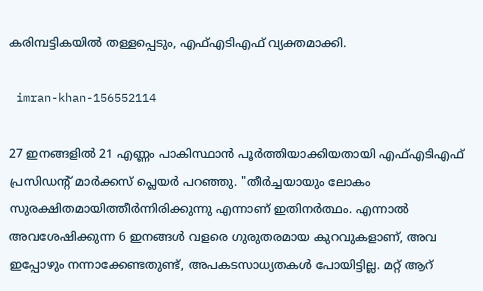കരിമ്പട്ടികയിൽ തള്ളപ്പെടും, എഫ്എടിഎഫ് വ്യക്തമാക്കി.

 imran-khan-156552114

27 ഇനങ്ങളിൽ 21 എണ്ണം പാകിസ്ഥാൻ പൂർത്തിയാക്കിയതായി എഫ്‌എ‌ടി‌എഫ് പ്രസിഡന്റ് മാർക്കസ് പ്ലെയർ പറഞ്ഞു. "തീർച്ചയായും ലോകം സുരക്ഷിതമായിത്തീർന്നിരിക്കുന്നു എന്നാണ് ഇതിനർത്ഥം. എന്നാൽ അവശേഷിക്കുന്ന 6 ഇനങ്ങൾ വളരെ ഗുരുതരമായ കുറവുകളാണ്, അവ ഇപ്പോഴും നന്നാക്കേണ്ടതുണ്ട്, അപകടസാധ്യതകൾ പോയിട്ടില്ല. മറ്റ് ആറ്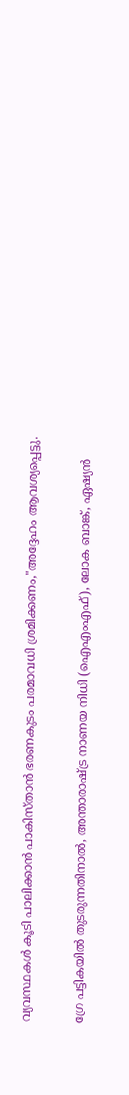വ്യവസ്ഥകൾ കൂടി പാലിക്കാൻ പാകിസ്താൻ ഭരണകുടം പരമാവധി ശ്രമിക്കണം,"അദ്ദേഹം ആവശ്യപ്പെട്ടു.

ഗ്രേ പട്ടികയിൽ തുടരുന്നതിനാൽ, അന്താരാഷ്ട്ര നാണയ നിധി (ഐ‌എം‌എഫ്), ലോക ബാങ്ക്, ഏഷ്യൻ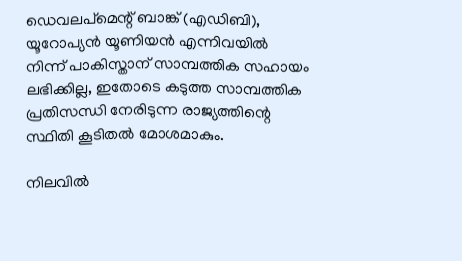ഡെവലപ്‌മെന്റ് ബാങ്ക് (എ‌ഡി‌ബി), യൂറോപ്യൻ യൂണിയൻ എന്നിവയിൽ നിന്ന് പാകിസ്താന് സാമ്പത്തിക സഹായം ലഭിക്കില്ല, ഇതോടെ കടുത്ത സാമ്പത്തിക പ്രതിസന്ധി നേരിടുന്ന രാജ്യത്തിന്റെ സ്ഥിതി കൂടിതൽ മോശമാകും.

നിലവിൽ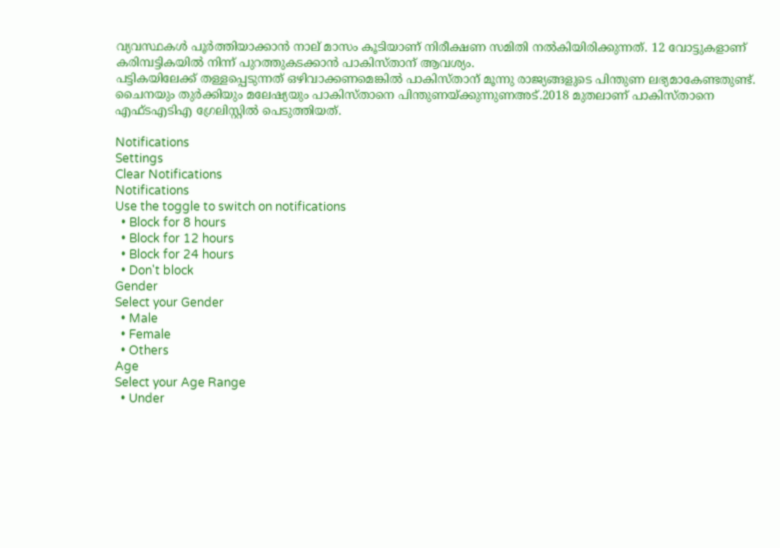വ്യവസ്ഥകൾ പൂർത്തിയാക്കാൻ നാല് മാസം കൂടിയാണ് നിരീക്ഷണ സമിതി നൽകിയിരിക്കുന്നത്. 12 വോട്ടുകളാണ് കരിമ്പട്ടികയിൽ നിന്ന് പുറത്തുകടക്കാൻ പാകിസ്താന് ആവശ്യം.
പട്ടികയിലേക്ക് തള്ളപ്പെടുന്നത് ഒഴിവാക്കണമെങ്കിൽ പാകിസ്താന് മൂന്നു രാജ്യങ്ങളുടെ പിന്തുണ ലഭ്യമാകേണ്ടതുണ്ട്. ചൈനയും തുർക്കിയും മലേഷ്യയും പാകിസ്താനെ പിന്തുണയ്ക്കുന്നുണഅട്.2018 മുതലാണ് പാകിസ്താനെ എഫ്ടഎടിഎ ഗ്രേലിസ്റ്റിൽ പെടുത്തിയത്.

Notifications
Settings
Clear Notifications
Notifications
Use the toggle to switch on notifications
  • Block for 8 hours
  • Block for 12 hours
  • Block for 24 hours
  • Don't block
Gender
Select your Gender
  • Male
  • Female
  • Others
Age
Select your Age Range
  • Under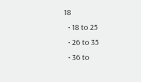18
  • 18 to 25
  • 26 to 35
  • 36 to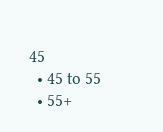45
  • 45 to 55
  • 55+